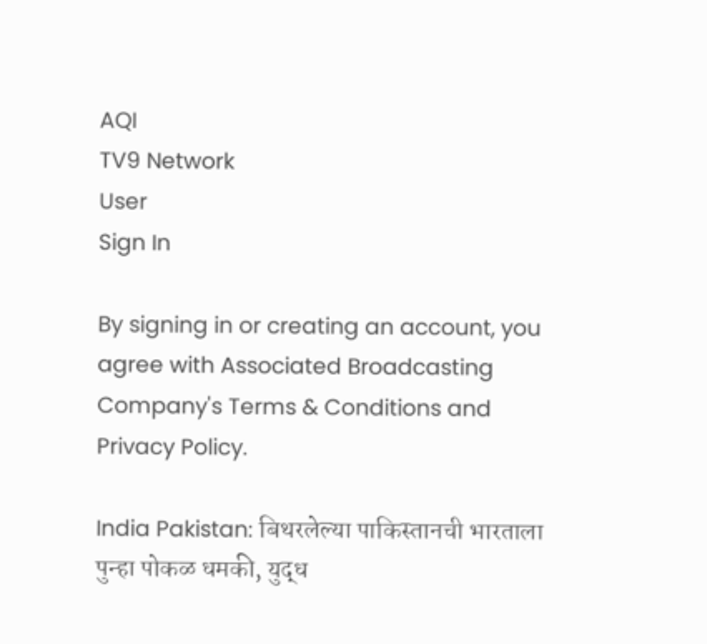AQI
TV9 Network
User
Sign In

By signing in or creating an account, you agree with Associated Broadcasting Company's Terms & Conditions and Privacy Policy.

India Pakistan: बिथरलेल्या पाकिस्तानची भारताला पुन्हा पोकळ धमकी, युद्ध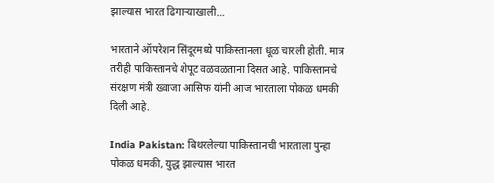झाल्यास भारत ढिगाऱ्याखाली…

भारताने ऑपरेशन सिंदूरमध्ये पाकिस्तानला धूळ चारली होती. मात्र तरीही पाकिस्तानचे शेपूट वळवळताना दिसत आहे. पाकिस्तानचे संरक्षण मंत्री ख्वाजा आसिफ यांनी आज भारताला पोकळ धमकी दिली आहे.

India Pakistan: बिथरलेल्या पाकिस्तानची भारताला पुन्हा पोकळ धमकी, युद्ध झाल्यास भारत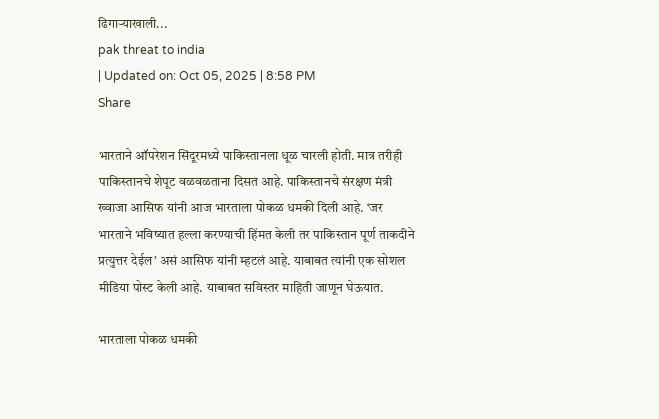ढिगाऱ्याखाली...
pak threat to india
| Updated on: Oct 05, 2025 | 8:58 PM
Share

भारताने ऑपरेशन सिंदूरमध्ये पाकिस्तानला धूळ चारली होती. मात्र तरीही पाकिस्तानचे शेपूट वळवळताना दिसत आहे. पाकिस्तानचे संरक्षण मंत्री ख्वाजा आसिफ यांनी आज भारताला पोकळ धमकी दिली आहे. ‘जर भारताने भविष्यात हल्ला करण्याची हिंमत केली तर पाकिस्तान पूर्ण ताकदीने प्रत्युत्तर देईल’ असं आसिफ यांनी म्हटलं आहे. याबाबत त्यांनी एक सोशल मीडिया पोस्ट केली आहे. याबाबत सविस्तर माहिती जाणून घेऊयात.

भारताला पोकळ धमकी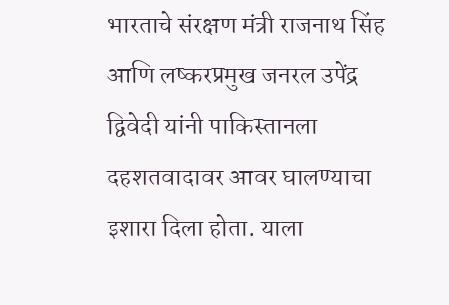भारताचे संरक्षण मंत्री राजनाथ सिंह आणि लष्करप्रमुख जनरल उपेंद्र द्विवेदी यांनी पाकिस्तानला दहशतवादावर आवर घालण्याचा इशारा दिला होता. याला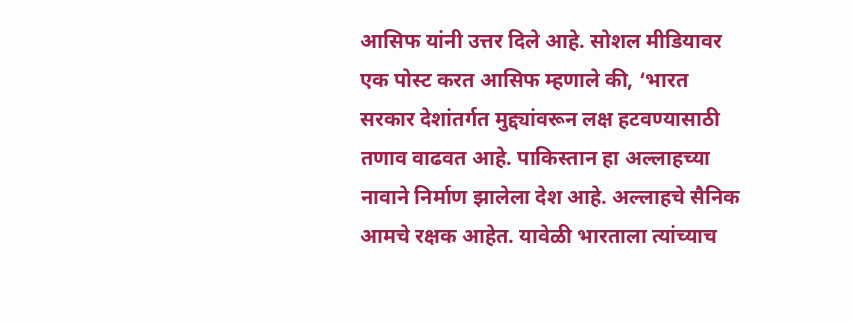आसिफ यांनी उत्तर दिले आहे. सोशल मीडियावर एक पोस्ट करत आसिफ म्हणाले की, ‘भारत सरकार देशांतर्गत मुद्द्यांवरून लक्ष हटवण्यासाठी तणाव वाढवत आहे. पाकिस्तान हा अल्लाहच्या नावाने निर्माण झालेला देश आहे. अल्लाहचे सैनिक आमचे रक्षक आहेत. यावेळी भारताला त्यांच्याच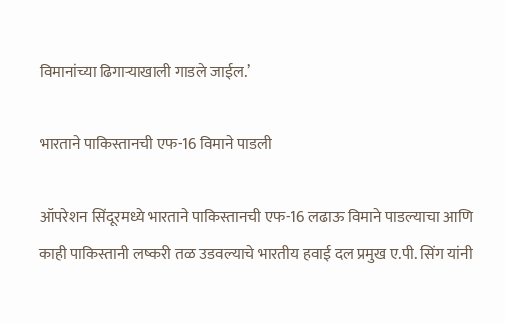विमानांच्या ढिगाऱ्याखाली गाडले जाईल.’

भारताने पाकिस्तानची एफ-16 विमाने पाडली

ऑपरेशन सिंदूरमध्ये भारताने पाकिस्तानची एफ-16 लढाऊ विमाने पाडल्याचा आणि काही पाकिस्तानी लष्करी तळ उडवल्याचे भारतीय हवाई दल प्रमुख ए.पी. सिंग यांनी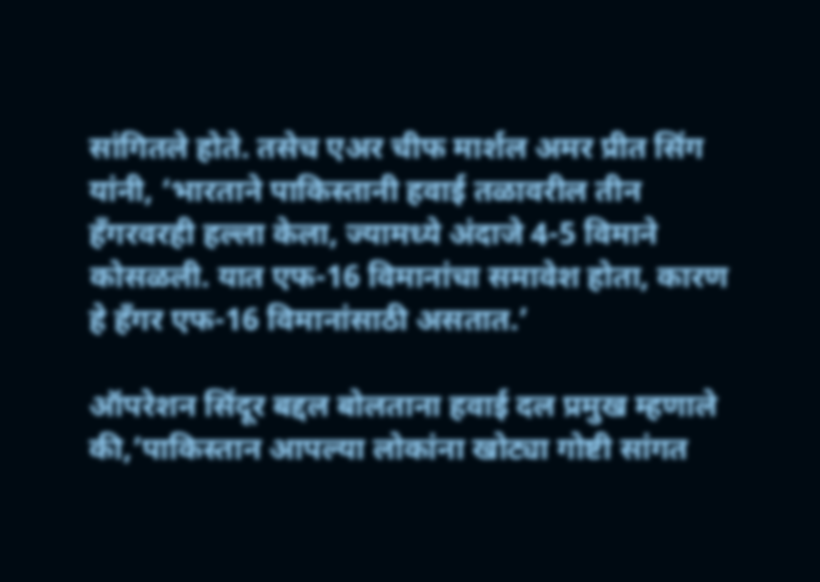सांगितले होते. तसेच एअर चीफ मार्शल अमर प्रीत सिंग यांनी, ‘भारताने पाकिस्तानी हवाई तळावरील तीन हँगरवरही हल्ला केला, ज्यामध्ये अंदाजे 4-5 विमाने कोसळली. यात एफ-16 विमानांचा समावेश होता, कारण हे हँगर एफ-16 विमानांसाठी असतात.’

ऑपरेशन सिंदूर बद्दल बोलताना हवाई दल प्रमुख म्हणाले की,’पाकिस्तान आपल्या लोकांना खोट्या गोष्टी सांगत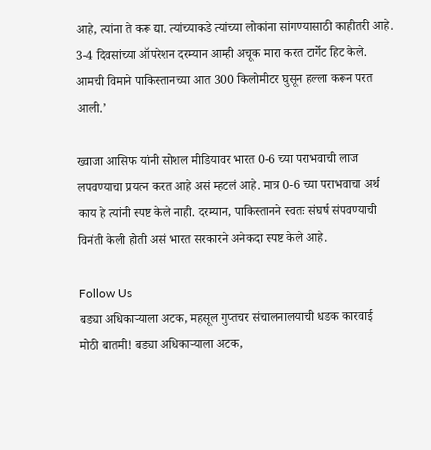आहे, त्यांना ते करू द्या. त्यांच्याकडे त्यांच्या लोकांना सांगण्यासाठी काहीतरी आहे. 3-4 दिवसांच्या ऑपरेशन दरम्यान आम्ही अचूक मारा करत टार्गेट हिट केले. आमची विमाने पाकिस्तानच्या आत 300 किलोमीटर घुसून हल्ला करून परत आली.’

ख्वाजा आसिफ यांनी सोशल मीडियावर भारत 0-6 च्या पराभवाची लाज लपवण्याचा प्रयत्न करत आहे असं म्हटलं आहे. मात्र 0-6 च्या पराभवाचा अर्थ काय हे त्यांनी स्पष्ट केले नाही. दरम्यान, पाकिस्तानने स्वतः संघर्ष संपवण्याची विनंती केली होती असं भारत सरकारने अनेकदा स्पष्ट केले आहे.

Follow Us
बड्या अधिकाऱ्याला अटक, महसूल गुप्तचर संचालनालयाची धडक कारवाई
मोठी बातमी! बड्या अधिकाऱ्याला अटक,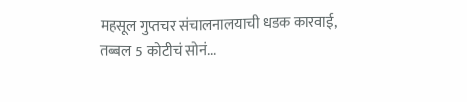महसूल गुप्तचर संचालनालयाची धडक कारवाई, तब्बल 5 कोटीचं सोनं...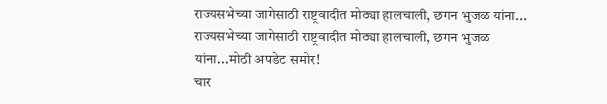राज्यसभेच्या जागेसाठी राष्ट्रवादीत मोठ्या हालचाली, छगन भुजळ यांना...
राज्यसभेच्या जागेसाठी राष्ट्रवादीत मोठ्या हालचाली, छगन भुजळ यांना...मोठी अपडेट समोर!
चार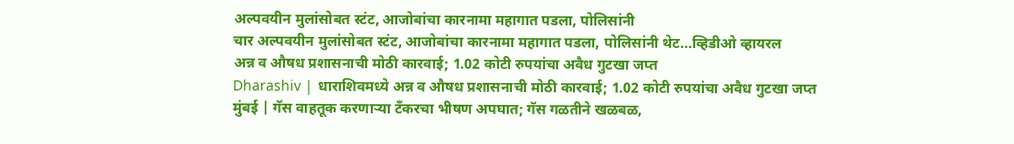अल्पवयीन मुलांसोबत स्टंट, आजोबांचा कारनामा महागात पडला, पोलिसांनी
चार अल्पवयीन मुलांसोबत स्टंट, आजोबांचा कारनामा महागात पडला, पोलिसांनी थेट...व्हिडीओ व्हायरल
अन्न व औषध प्रशासनाची मोठी कारवाई; 1.02 कोटी रुपयांचा अवैध गुटखा जप्त
Dharashiv | धाराशिवमध्ये अन्न व औषध प्रशासनाची मोठी कारवाई; 1.02 कोटी रुपयांचा अवैध गुटखा जप्त
मुंबई | गॅस वाहतूक करणाऱ्या टँकरचा भीषण अपघात; गॅस गळतीने खळबळ,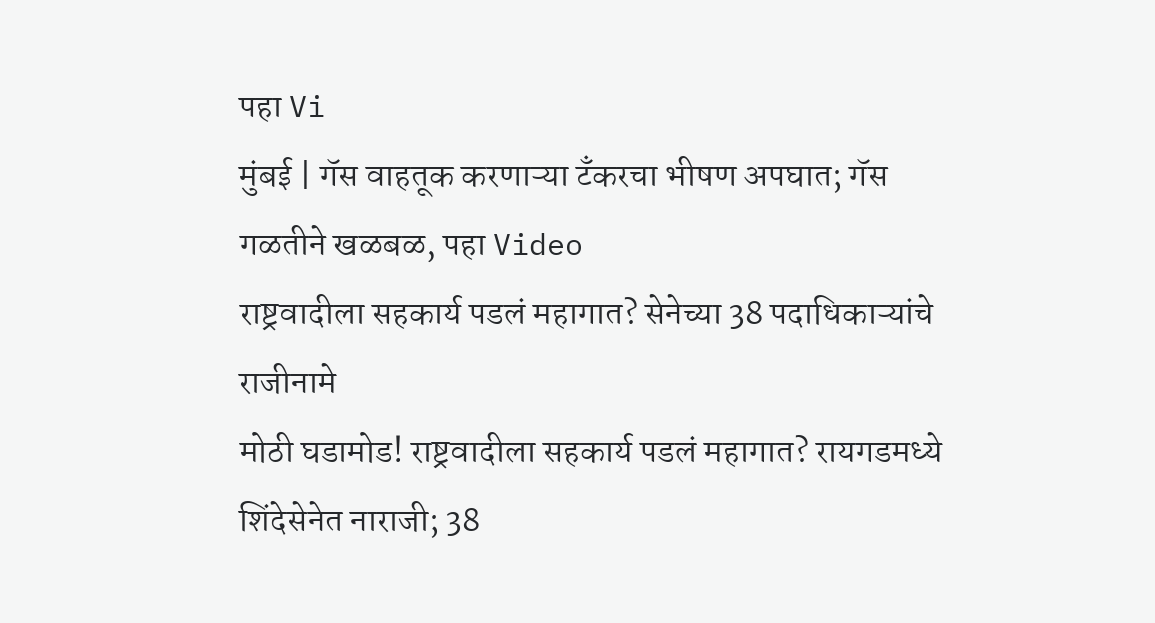पहा Vi
मुंबई | गॅस वाहतूक करणाऱ्या टँकरचा भीषण अपघात; गॅस गळतीने खळबळ, पहा Video
राष्ट्रवादीला सहकार्य पडलं महागात? सेनेच्या 38 पदाधिकाऱ्यांचे राजीनामे
मोठी घडामोड! राष्ट्रवादीला सहकार्य पडलं महागात? रायगडमध्ये शिंदेसेनेत नाराजी; 38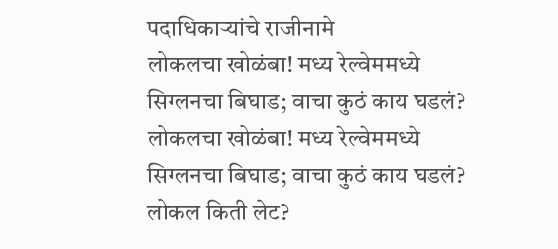पदाधिकाऱ्यांचे राजीनामे
लोकलचा खोळंबा! मध्य रेल्वेममध्ये सिग्लनचा बिघाड; वाचा कुठं काय घडलं?
लोकलचा खोळंबा! मध्य रेल्वेममध्ये सिग्लनचा बिघाड; वाचा कुठं काय घडलं? लोकल किती लेट?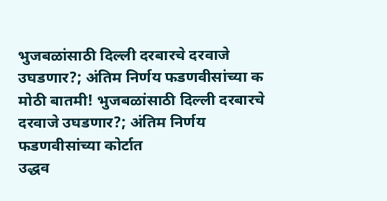भुजबळांसाठी दिल्ली दरबारचे दरवाजे उघडणार?; अंतिम निर्णय फडणवीसांच्या क
मोठी बातमी! भुजबळांसाठी दिल्ली दरबारचे दरवाजे उघडणार?; अंतिम निर्णय फडणवीसांच्या कोर्टात
उद्धव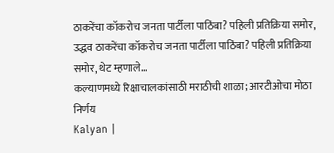ठाकरेंचा कॉकरोच जनता पार्टीला पाठिंबा? पहिली प्रतिक्रिया समोर,
उद्धव ठाकरेंचा कॉकरोच जनता पार्टीला पाठिंबा? पहिली प्रतिक्रिया समोर, थेट म्हणाले...
कल्याणमध्ये रिक्षाचालकांसाठी मराठीची शाळा; आरटीओचा मोठा निर्णय
Kalyan |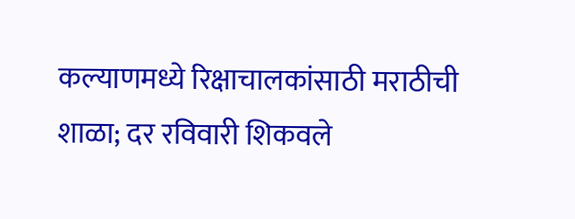कल्याणमध्ये रिक्षाचालकांसाठी मराठीची शाळा; दर रविवारी शिकवले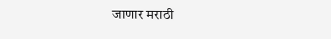जाणार मराठी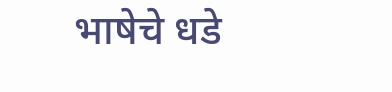भाषेचे धडे